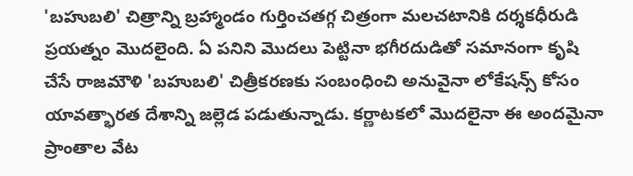'బహుబలి' చిత్రాన్ని బ్రహ్మాండం గుర్తించతగ్గ చిత్రంగా మలచటానికి దర్శకధీరుడి ప్రయత్నం మొదలైంది. ఏ పనిని మొదలు పెట్టినా భగీరదుడితో సమానంగా కృషి చేసే రాజమౌళి 'బహుబలి' చిత్రీకరణకు సంబంధించి అనువైనా లోకేషన్స్ కోసం యావత్భారత దేశాన్ని జల్లెడ పడుతున్నాడు. కర్ణాటకలో మొదలైనా ఈ అందమైనా ప్రాంతాల వేట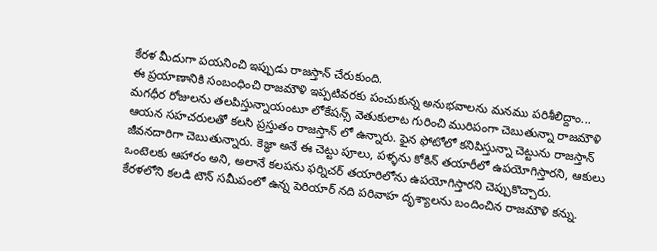కేరళ మీదుగా పయనించి ఇప్పుడు రాజస్తాన్ చేరుకుంది.
ఈ ప్రయాణానికి సంబంధించి రాజమౌళి ఇప్పటివరకు పంచుకున్న అనుభవాలను మనము పరిశీలిద్దాం...
మగధీర రోజులను తలపిస్తున్నాయంటూ లోకేషన్స్ వెతుకులాట గురించి మురిపంగా చెబుతున్నా రాజమౌళి ఆయన సహచరులతో కలసి ప్రస్తుతం రాజస్తాన్ లో ఉన్నారు. ఫైన ఫోటోలో కనిపిస్తున్నా చెట్టును రాజస్తాన్ జీవనదారిగా చెబుతున్నారు. కెజ్ధా అనే ఈ చెట్టు పూలు, పళ్ళను కోకిన్ తయారీలో ఉపయోగిస్తారని, ఆకులు ఒంటెలకు ఆహారం అని, అలానే కలపను ఫర్నిచర్ తయారిలోను ఉపయోగిస్తారని చెప్పుకొచ్చారు.
కేరళలోని కలడి టౌన్ సమీపంలో ఉన్న పెరియార్ నది పరివాహ దృశ్యాలను బందించిన రాజమౌళి కన్ను.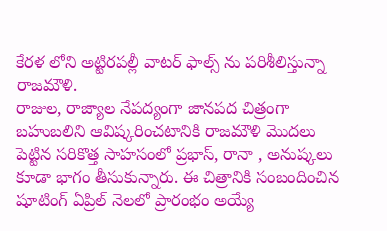కేరళ లోని అట్టిరపల్లీ వాటర్ ఫాల్స్ ను పరిశీలిస్తున్నా రాజమౌళి.
రాజుల, రాజ్యాల నేపద్యంగా జానపద చిత్రంగా బహుబలిని ఆవిష్కరించటానికి రాజమౌళి మొదలు పెట్టిన సరికొత్త సాహసంలో ప్రభాస్, రానా , అనుష్కలు కూడా భాగం తీసుకున్నారు. ఈ చిత్రానికి సంబందించిన షూటింగ్ ఏప్రిల్ నెలలో ప్రారంభం అయ్యే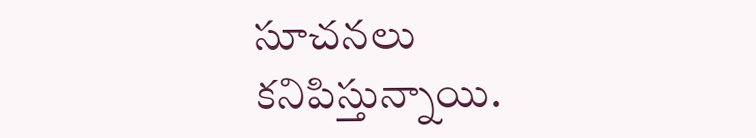సూచనలు కనిపిస్తున్నాయి.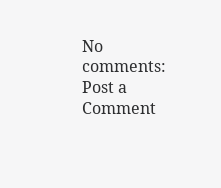No comments:
Post a Comment